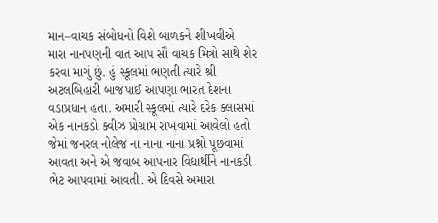માન–વાચક સંબોધનો વિશે બાળકને શીખવીએ
મારા નાનપણની વાત આપ સૌ વાચક મિત્રો સાથે શેર કરવા માગું છું. હું સ્કૂલમાં ભણતી ત્યારે શ્રી અટલબિહારી બાજપાઈ આપણા ભારત દેશના વડાપ્રધાન હતા. અમારી સ્કૂલમાં ત્યારે દરેક ક્લાસમાં એક નાનકડો ક્વીઝ પ્રોગ્રામ રાખવામાં આવેલો હતો જેમાં જનરલ નોલેજ ના નાના નાના પ્રશ્નો પૂછવામાં આવતા અને એ જવાબ આપનાર વિદ્યાર્થીને નાનકડી ભેટ આપવામાં આવતી. એ દિવસે અમારા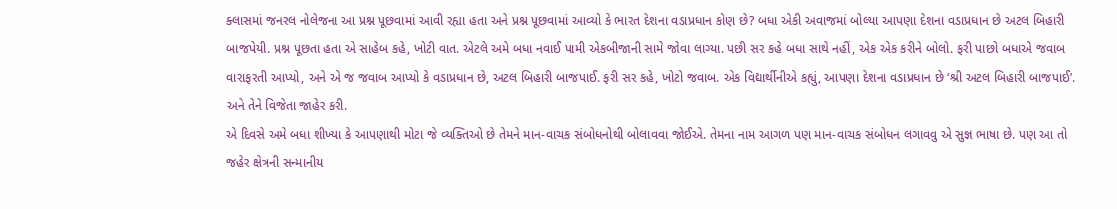ક્લાસમાં જનરલ નોલેજના આ પ્રશ્ન પૂછવામાં આવી રહ્યા હતા અને પ્રશ્ન પૂછવામાં આવ્યો કે ભારત દેશના વડાપ્રધાન કોણ છે? બધા એકી અવાજમાં બોલ્યા આપણા દેશના વડાપ્રધાન છે અટલ બિહારી બાજપેયી. પ્રશ્ન પૂછતા હતા એ સાહેબ કહે, ખોટી વાત. એટલે અમે બધા નવાઈ પામી એકબીજાની સામે જોવા લાગ્યા. પછી સર કહે બધા સાથે નહીં, એક એક કરીને બોલો. ફરી પાછો બધાએ જવાબ વારાફરતી આપ્યો, અને એ જ જવાબ આપ્યો કે વડાપ્રધાન છે, અટલ બિહારી બાજપાઈ. ફરી સર કહે, ખોટો જવાબ. એક વિદ્યાર્થીનીએ કહ્યું, આપણા દેશના વડાપ્રધાન છે ‘શ્રી અટલ બિહારી બાજપાઈ’. અને તેને વિજેતા જાહેર કરી.
એ દિવસે અમે બધા શીખ્યા કે આપણાથી મોટા જે વ્યક્તિઓ છે તેમને માન-વાચક સંબોધનોથી બોલાવવા જોઈએ. તેમના નામ આગળ પણ માન-વાચક સંબોધન લગાવવુ એ સુજ્ઞ ભાષા છે. પણ આ તો જહેર ક્ષેત્રની સન્માનીય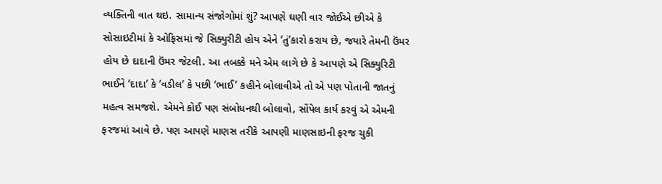વ્યક્તિની વાત થઇ. સામાન્ય સંજોગોમાં શું? આપણે ઘણી વાર જોઈએ છીએ કે સોસાઇટીમાં કે ઓફિસમાં જે સિક્યુરીટી હોય એને ‘તું’કારો કરાય છે, જયારે તેમની ઉંમર હોય છે દાદાની ઉંમર જેટલી. આ તબક્કે મને એમ લાગે છે કે આપણે એ સિક્યુરિટી ભાઈને ‘દાદા’ કે ‘વડીલ’ કે પછી ‘ભાઈ’ કહીને બોલાવીએ તો એ પણ પોતાની જાતનું મહત્વ સમજશે. એમને કોઈ પણ સંબોધનથી બોલાવો, સોંપેલ કાર્ય કરવું એ એમની ફરજમાં આવે છે. પણ આપણે માણસ તરીકે આપણી માણસાઇની ફરજ ચુકી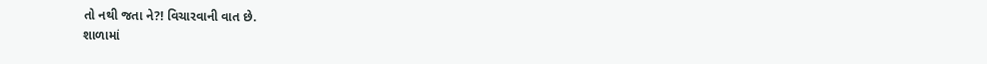તો નથી જતા ને?! વિચારવાની વાત છે.
શાળામાં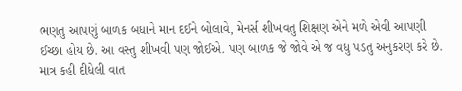ભણતુ આપણું બાળક બધાને માન દઈને બોલાવે, મેનર્સ શીખવતુ શિક્ષણ એને મળે એવી આપણી ઈચ્છા હોય છે. આ વસ્તુ શીખવી પણ જોઈએ. પણ બાળક જે જોવે એ જ વધુ પડતુ અનુકરણ કરે છે. માત્ર કહી દીધેલી વાત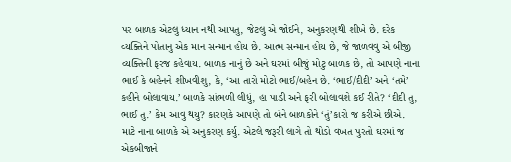પર બાળક એટલુ ધ્યાન નથી આપતુ, જેટલુ એ જોઈને, અનુકરણથી શીખે છે. દરેક વ્યક્તિને પોતાનુ એક માન સન્માન હોય છે. આત્મ સન્માન હોય છે, જે જાળવવુ એ બીજી વ્યક્તિની ફરજ કહેવાય. બાળક નાનું છે અને ઘરમાં બીજું મોટુ બાળક છે, તો આપણે નાના ભાઈ કે બહેનને શીખવીશુ, કે, ‘આ તારો મોટો ભાઈ/બહેન છે. ‘ભાઈ/દીદી’ અને ‘તમે’ કહીને બોલાવાય.’ બાળકે સાંભળી લીધું, હા પાડી અને ફરી બોલાવશે કઈ રીતે? ‘દીદી તુ, ભાઈ તુ.’ કેમ આવુ થયુ? કારણકે આપણે તો બંને બાળકોને ‘તું’કારો જ કરીએ છીએ. માટે નાના બાળકે એ અનુકરણ કર્યુ. એટલે જરૂરી લાગે તો થોડો વખત પુરતો ઘરમાં જ એકબીજાને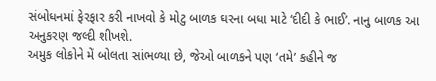સંબોધનમાં ફેરફાર કરી નાખવો કે મોટુ બાળક ઘરના બધા માટે ‘દીદી કે ભાઈ’. નાનુ બાળક આ અનુકરણ જલ્દી શીખશે.
અમુક લોકોને મેં બોલતા સાંભળ્યા છે, જેઓ બાળકને પણ ‘તમે’ કહીને જ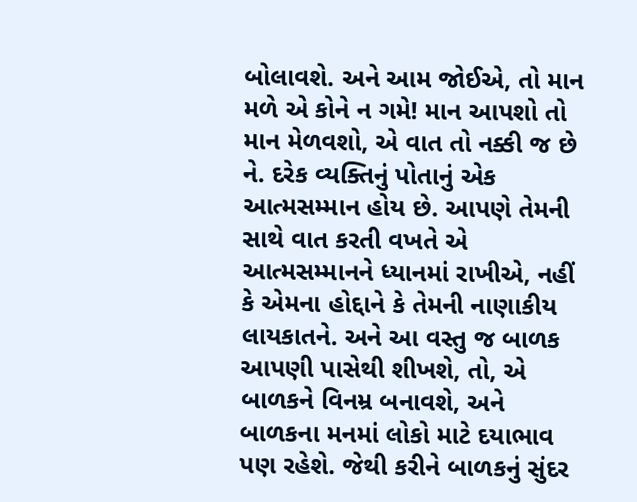બોલાવશે. અને આમ જોઈએ, તો માન મળે એ કોને ન ગમે! માન આપશો તો માન મેળવશો, એ વાત તો નક્કી જ છે ને. દરેક વ્યક્તિનું પોતાનું એક આત્મસમ્માન હોય છે. આપણે તેમની સાથે વાત કરતી વખતે એ આત્મસમ્માનને ધ્યાનમાં રાખીએ, નહીં કે એમના હોદ્દાને કે તેમની નાણાકીય લાયકાતને. અને આ વસ્તુ જ બાળક આપણી પાસેથી શીખશે, તો, એ બાળકને વિનમ્ર બનાવશે, અને બાળકના મનમાં લોકો માટે દયાભાવ પણ રહેશે. જેથી કરીને બાળકનું સુંદર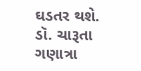ઘડતર થશે.
ડૉ. ચારૂતા ગણાત્રા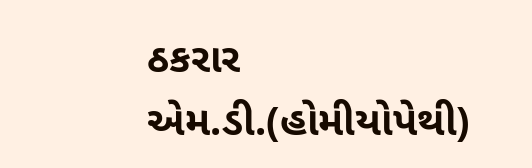ઠકરાર
એમ.ડી.(હોમીયોપેથી)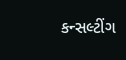કન્સલ્ટીંગ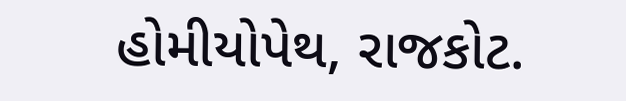હોમીયોપેથ, રાજકોટ.